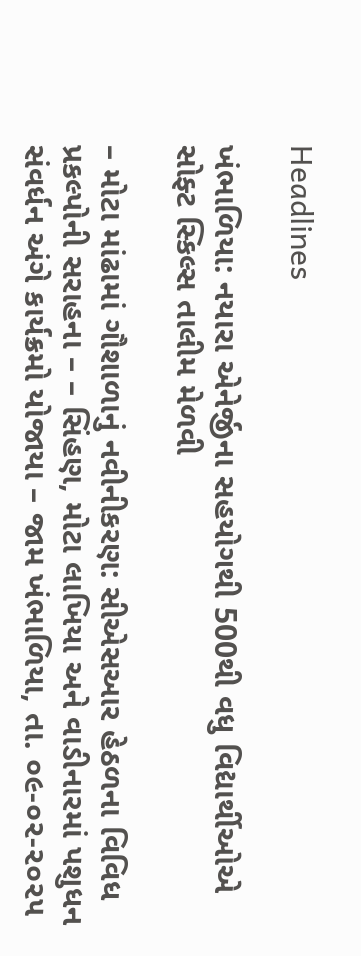Headlines

ખંભાળિયા: નયારા એનેર્જીના સહયોગથી 500થી વધુ વિદ્યાર્થીઓએ સોફ્ટ સ્કિલ્સ તાલીમ મેળવી

– મોટા માંઢામાં ગૌશાળાનું નવીનીકરણ: સીએસઆર હેઠળના વિવિધ પ્રકલ્પોની સરાહના – – સિંહણ, મોટા લાખિયા અને વાડીનારમાં પશુધન સંવર્ધન અંગે કાર્યક્રમો યોજાયા – જામ ખંભાળિયા, તા. ૦૯-૦૨-૨૦૨૫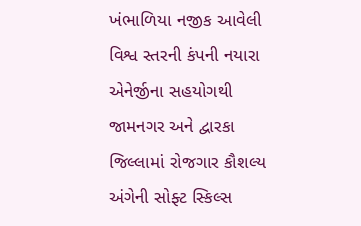ખંભાળિયા નજીક આવેલી વિશ્વ સ્તરની કંપની નયારા એનેર્જીના સહયોગથી જામનગર અને દ્વારકા જિલ્લામાં રોજગાર કૌશલ્ય અંગેની સોફ્ટ સ્કિલ્સ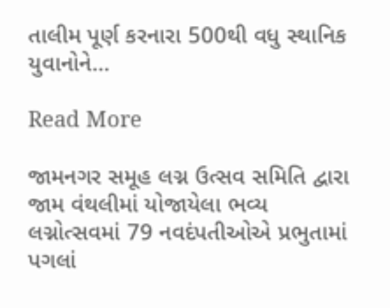તાલીમ પૂર્ણ કરનારા 500થી વધુ સ્થાનિક યુવાનોને…

Read More

જામનગર સમૂહ લગ્ન ઉત્સવ સમિતિ દ્વારા જામ વંથલીમાં યોજાયેલા ભવ્ય લગ્નોત્સવમાં 79 નવદંપતીઓએ પ્રભુતામાં પગલાં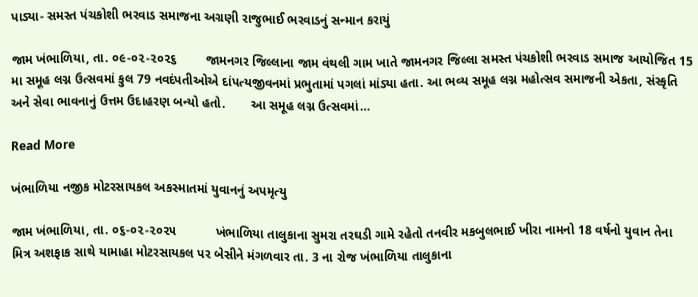પાડ્યા- સમસ્ત પંચકોશી ભરવાડ સમાજના અગ્રણી રાજુભાઈ ભરવાડનું સન્માન કરાયું

જામ ખંભાળિયા, તા. ૦૯-૦૨-૨૦૨૬        જામનગર જિલ્લાના જામ વંથલી ગામ ખાતે જામનગર જિલ્લા સમસ્ત પંચકોશી ભરવાડ સમાજ આયોજિત 15 મા સમૂહ લગ્ન ઉત્સવમાં કુલ 79 નવદંપતીઓએ દાંપત્યજીવનમાં પ્રભુતામાં પગલાં માંડ્યા હતા. આ ભવ્ય સમૂહ લગ્ન મહોત્સવ સમાજની એકતા, સંસ્કૃતિ અને સેવા ભાવનાનું ઉત્તમ ઉદાહરણ બન્યો હતો.       આ સમૂહ લગ્ન ઉત્સવમાં…

Read More

ખંભાળિયા નજીક મોટરસાયકલ અકસ્માતમાં યુવાનનું અપમૃત્યુ

જામ ખંભાળિયા, તા. ૦૬-૦૨-૨૦૨૫           ખંભાળિયા તાલુકાના સુમરા તરઘડી ગામે રહેતો તનવીર મકબુલભાઈ ખીરા નામનો 18 વર્ષનો યુવાન તેના મિત્ર અશફાક સાથે યામાહા મોટરસાયકલ પર બેસીને મંગળવાર તા. 3 ના રોજ ખંભાળિયા તાલુકાના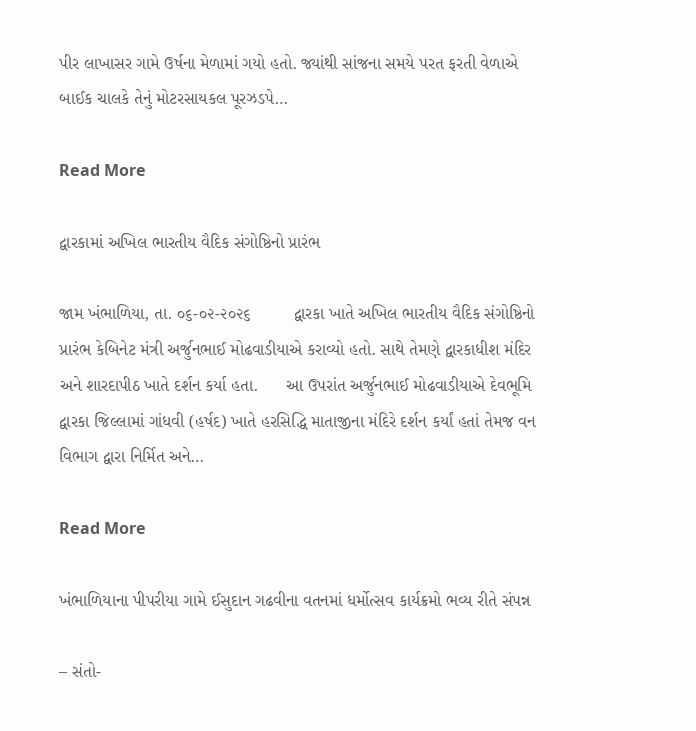પીર લાખાસર ગામે ઉર્ષના મેળામાં ગયો હતો. જ્યાંથી સાંજના સમયે પરત ફરતી વેળાએ બાઈક ચાલકે તેનું મોટરસાયકલ પૂરઝડપે…

Read More

દ્વારકામાં અખિલ ભારતીય વૈદિક સંગોષ્ઠિનો પ્રારંભ

જામ ખંભાળિયા, તા. ૦૬-૦૨-૨૦૨૬         દ્વારકા ખાતે અખિલ ભારતીય વૈદિક સંગોષ્ઠિનો પ્રારંભ કેબિનેટ મંત્રી અર્જુનભાઈ મોઢવાડીયાએ કરાવ્યો હતો. સાથે તેમણે દ્વારકાધીશ મંદિર અને શારદાપીઠ ખાતે દર્શન કર્યા હતા.      આ ઉપરાંત અર્જુનભાઈ મોઢવાડીયાએ દેવભૂમિ દ્વારકા જિલ્લામાં ગાંધવી (હર્ષદ) ખાતે હરસિદ્ધિ માતાજીના મંદિરે દર્શન કર્યાં હતાં તેમજ વન વિભાગ દ્વારા નિર્મિત અને…

Read More

ખંભાળિયાના પીપરીયા ગામે ઈસુદાન ગઢવીના વતનમાં ધર્મોત્સવ કાર્યક્રમો ભવ્ય રીતે સંપન્ન

– સંતો-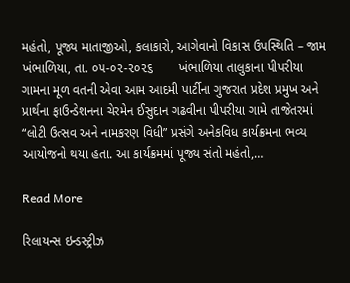મહંતો, પૂજ્ય માતાજીઓ, કલાકારો, આગેવાનો વિકાસ ઉપસ્થિતિ – જામ ખંભાળિયા, તા. ૦૫-૦૨-૨૦૨૬       ખંભાળિયા તાલુકાના પીપરીયા ગામના મૂળ વતની એવા આમ આદમી પાર્ટીના ગુજરાત પ્રદેશ પ્રમુખ અને પ્રાર્થના ફાઉન્ડેશનના ચેરમેન ઈસુદાન ગઢવીના પીપરીયા ગામે તાજેતરમાં “લોટી ઉત્સવ અને નામકરણ વિધી” પ્રસંગે અનેકવિધ કાર્યક્રમના ભવ્ય આયોજનો થયા હતા. આ કાર્યક્રમમાં પૂજ્ય સંતો મહંતો,…

Read More

રિલાયન્સ ઇન્ડસ્ટ્રીઝ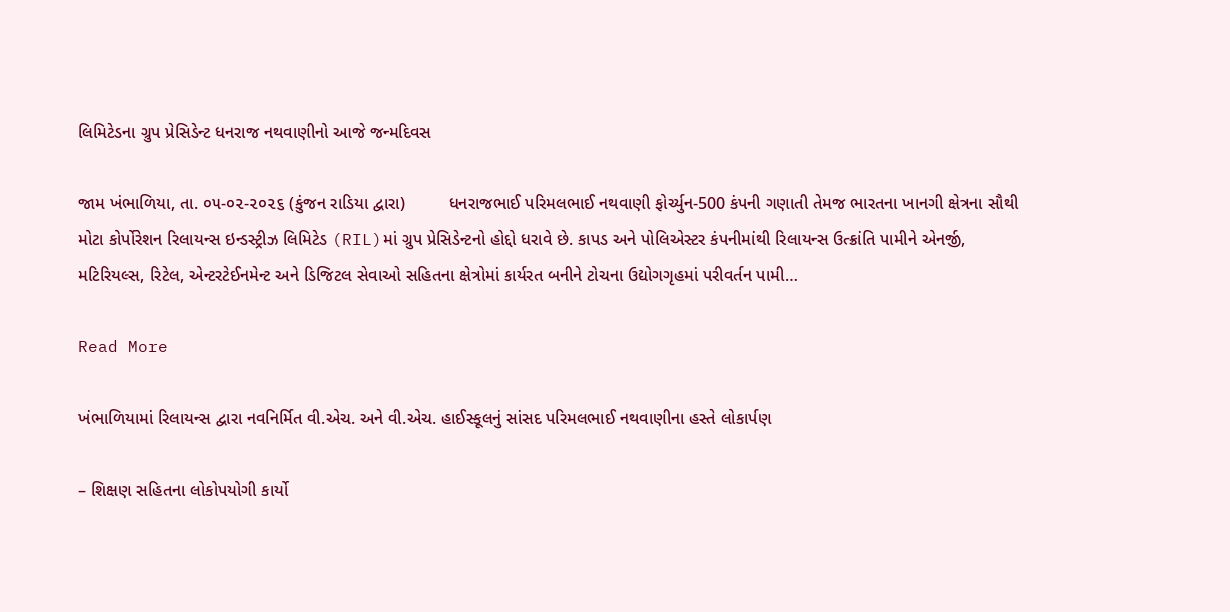લિમિટેડના ગ્રુપ પ્રેસિડેન્ટ ધનરાજ નથવાણીનો આજે જન્મદિવસ

જામ ખંભાળિયા, તા. ૦૫-૦૨-૨૦૨૬ (કુંજન રાડિયા દ્વારા)         ધનરાજભાઈ પરિમલભાઈ નથવાણી ફોર્ચ્યુન-500 કંપની ગણાતી તેમજ ભારતના ખાનગી ક્ષેત્રના સૌથી મોટા કોર્પોરેશન રિલાયન્સ ઇન્ડસ્ટ્રીઝ લિમિટેડ (RIL)માં ગ્રુપ પ્રેસિડેન્ટનો હોદ્દો ધરાવે છે. કાપડ અને પોલિએસ્ટર કંપનીમાંથી રિલાયન્સ ઉત્ક્રાંતિ પામીને એનર્જી, મટિરિયલ્સ, રિટેલ, એન્ટરટેઈનમેન્ટ અને ડિજિટલ સેવાઓ સહિતના ક્ષેત્રોમાં કાર્યરત બનીને ટોચના ઉદ્યોગગૃહમાં પરીવર્તન પામી…

Read More

ખંભાળિયામાં રિલાયન્સ દ્વારા નવનિર્મિત વી.એચ. અને વી.એચ. હાઈસ્કૂલનું સાંસદ પરિમલભાઈ નથવાણીના હસ્તે લોકાર્પણ

– શિક્ષણ સહિતના લોકોપયોગી કાર્યો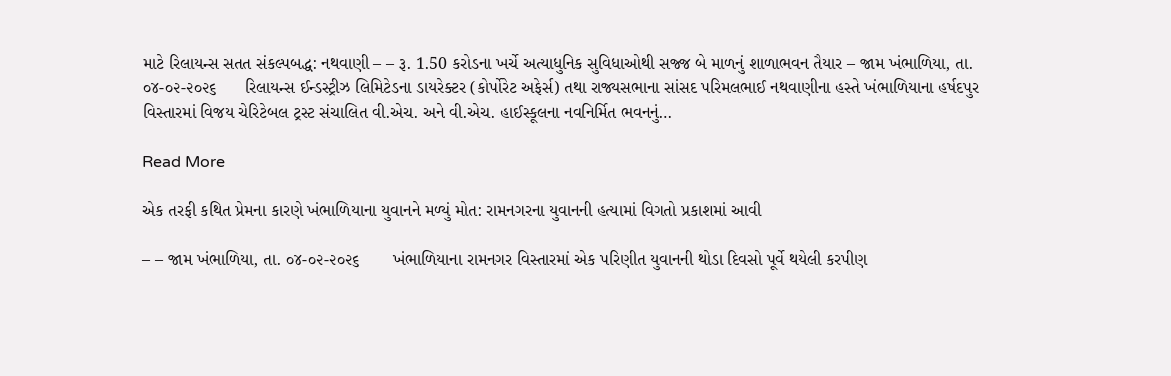માટે રિલાયન્સ સતત સંકલ્પબદ્ધ: નથવાણી – – રૂ. 1.50 કરોડના ખર્ચે અત્યાધુનિક સુવિધાઓથી સજ્જ બે માળનું શાળાભવન તૈયાર – જામ ખંભાળિયા, તા. ૦૪-૦૨-૨૦૨૬      રિલાયન્સ ઈન્ડસ્ટ્રીઝ લિમિટેડના ડાયરેક્ટર (કોર્પોરેટ અફેર્સ) તથા રાજ્યસભાના સાંસદ પરિમલભાઈ નથવાણીના હસ્તે ખંભાળિયાના હર્ષદપુર વિસ્તારમાં વિજય ચેરિટેબલ ટ્રસ્ટ સંચાલિત વી.એચ. અને વી.એચ. હાઈસ્કૂલના નવનિર્મિત ભવનનું…

Read More

એક તરફી કથિત પ્રેમના કારણે ખંભાળિયાના યુવાનને મળ્યું મોત: રામનગરના યુવાનની હત્યામાં વિગતો પ્રકાશમાં આવી

– – જામ ખંભાળિયા, તા. ૦૪-૦૨-૨૦૨૬       ખંભાળિયાના રામનગર વિસ્તારમાં એક પરિણીત યુવાનની થોડા દિવસો પૂર્વે થયેલી કરપીણ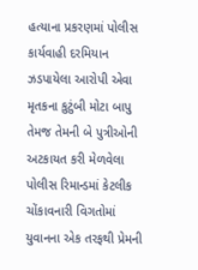હત્યાના પ્રકરણમાં પોલીસ કાર્યવાહી દરમિયાન ઝડપાયેલા આરોપી એવા મૃતકના કુટુંબી મોટા બાપુ તેમજ તેમની બે પુત્રીઓની અટકાયત કરી મેળવેલા પોલીસ રિમાન્ડમાં કેટલીક ચોંકાવનારી વિગતોમાં યુવાનના એક તરફથી પ્રેમની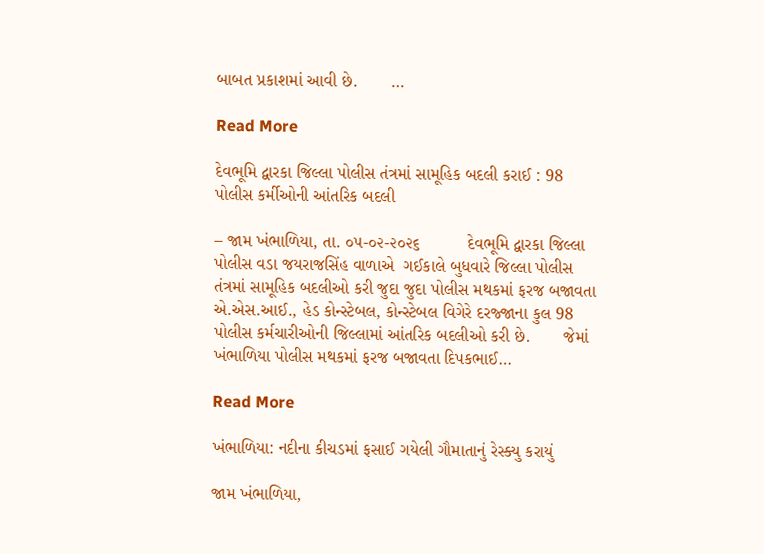બાબત પ્રકાશમાં આવી છે.       …

Read More

દેવભૂમિ દ્વારકા જિલ્લા પોલીસ તંત્રમાં સામૂહિક બદલી કરાઈ : 98 પોલીસ કર્મીઓની આંતરિક બદલી

– જામ ખંભાળિયા, તા. ૦૫-૦૨-૨૦૨૬          દેવભૂમિ દ્વારકા જિલ્લા પોલીસ વડા જયરાજસિંહ વાળાએ  ગઈકાલે બુધવારે જિલ્લા પોલીસ તંત્રમાં સામૂહિક બદલીઓ કરી જુદા જુદા પોલીસ મથકમાં ફરજ બજાવતા એ.એસ.આઈ., હેડ કોન્સ્ટેબલ, કોન્સ્ટેબલ વિગેરે દરજ્જાના કુલ 98 પોલીસ કર્મચારીઓની જિલ્લામાં આંતરિક બદલીઓ કરી છે.       જેમાં ખંભાળિયા પોલીસ મથકમાં ફરજ બજાવતા દિપકભાઈ…

Read More

ખંભાળિયા: નદીના કીચડમાં ફસાઈ ગયેલી ગૌમાતાનું રેસ્ક્યુ કરાયું

જામ ખંભાળિયા,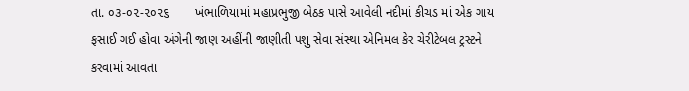તા. ૦૩-૦૨-૨૦૨૬       ખંભાળિયામાં મહાપ્રભુજી બેઠક પાસે આવેલી નદીમાં કીચડ માં એક ગાય ફસાઈ ગઈ હોવા અંગેની જાણ અહીંની જાણીતી પશુ સેવા સંસ્થા એનિમલ કેર ચેરીટેબલ ટ્રસ્ટને કરવામાં આવતા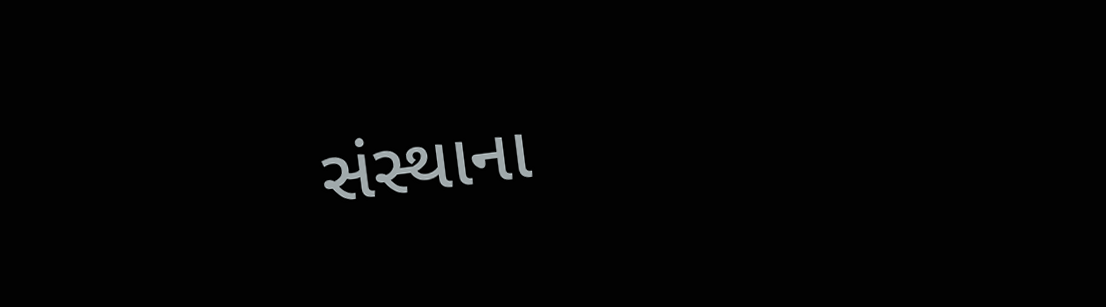સંસ્થાના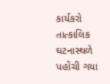કાર્યકરો તાત્કાલિક ઘટનાસ્થળે પહોંચી ગયા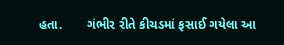હતા.       ગંભીર રીતે કીચડમાં ફસાઈ ગયેલા આ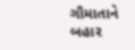ગૌમાતાને બહાર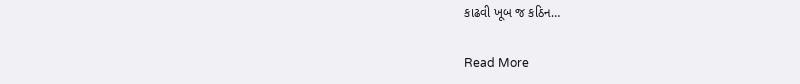કાઢવી ખૂબ જ કઠિન…

Read More